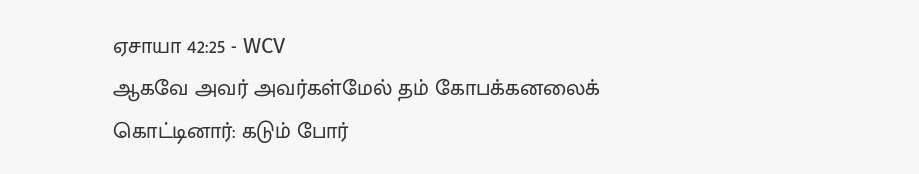ஏசாயா 42:25 - WCV
ஆகவே அவர் அவர்கள்மேல் தம் கோபக்கனலைக் கொட்டினார்: கடும் போர்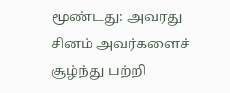மூண்டது: அவரது சினம் அவர்களைச் சூழ்ந்து பற்றி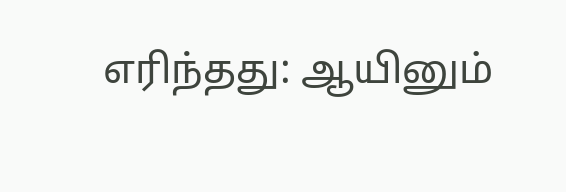எரிந்தது: ஆயினும்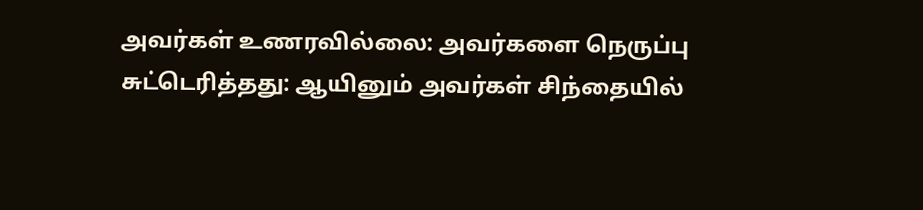அவர்கள் உணரவில்லை: அவர்களை நெருப்பு சுட்டெரித்தது: ஆயினும் அவர்கள் சிந்தையில்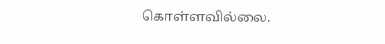கொள்ளவில்லை.